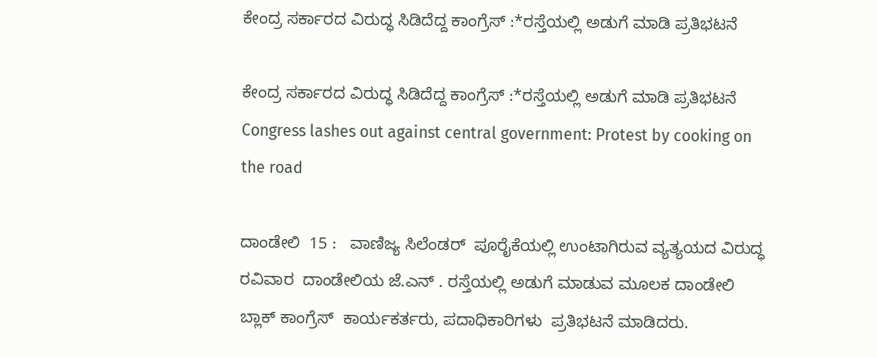ಕೇಂದ್ರ ಸರ್ಕಾರದ ವಿರುದ್ಧ ಸಿಡಿದೆದ್ದ ಕಾಂಗ್ರೆಸ್ :*ರಸ್ತೆಯಲ್ಲಿ ಅಡುಗೆ ಮಾಡಿ ಪ್ರತಿಭಟನೆ

ಕೇಂದ್ರ ಸರ್ಕಾರದ ವಿರುದ್ಧ ಸಿಡಿದೆದ್ದ ಕಾಂಗ್ರೆಸ್ :*ರಸ್ತೆಯಲ್ಲಿ ಅಡುಗೆ ಮಾಡಿ ಪ್ರತಿಭಟನೆ Congress lashes out against central government: Protest by cooking on the road

ದಾಂಡೇಲಿ  15 :   ವಾಣಿಜ್ಯ ಸಿಲೆಂಡರ್  ಪೂರೈಕೆಯಲ್ಲಿ ಉಂಟಾಗಿರುವ ವ್ಯತ್ಯಯದ ವಿರುದ್ಧ  ರವಿವಾರ  ದಾಂಡೇಲಿಯ ಜೆ.ಎನ್ . ರಸ್ತೆಯಲ್ಲಿ ಅಡುಗೆ ಮಾಡುವ ಮೂಲಕ ದಾಂಡೇಲಿ ಬ್ಲಾಕ್ ಕಾಂಗ್ರೆಸ್  ಕಾರ್ಯಕರ್ತರು, ಪದಾಧಿಕಾರಿಗಳು  ಪ್ರತಿಭಟನೆ ಮಾಡಿದರು.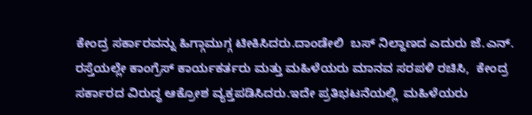ಕೇಂದ್ರ ಸರ್ಕಾರವನ್ನು ಹಿಗ್ಗಾಮುಗ್ಗ ಟೀಕಿಸಿದರು.ದಾಂಡೇಲಿ  ಬಸ್ ನಿಲ್ದಾಣದ ಎದುರು ಜೆ.ಎನ್‌. ರಸ್ತೆಯಲ್ಲೇ ಕಾಂಗ್ರೆಸ್ ಕಾರ್ಯಕರ್ತರು ಮತ್ತು ಮಹಿಳೆಯರು ಮಾನವ ಸರಪಳಿ ರಚಿಸಿ,  ಕೇಂದ್ರ ಸರ್ಕಾರದ ವಿರುದ್ಧ ಆಕ್ರೋಶ ವ್ಯಕ್ತಪಡಿಸಿದರು.ಇದೇ ಪ್ರತಿಭಟನೆಯಲ್ಲಿ  ಮಹಿಳೆಯರು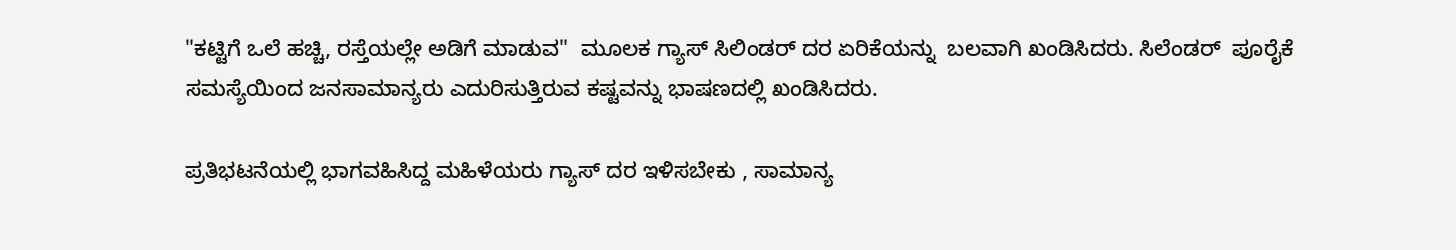"ಕಟ್ಟಿಗೆ ಒಲೆ ಹಚ್ಚಿ, ರಸ್ತೆಯಲ್ಲೇ ಅಡಿಗೆ ಮಾಡುವ"  ಮೂಲಕ ಗ್ಯಾಸ್ ಸಿಲಿಂಡರ್ ದರ ಏರಿಕೆಯನ್ನು  ಬಲವಾಗಿ ಖಂಡಿಸಿದರು. ಸಿಲೆಂಡರ್  ಪೂರೈಕೆ ಸಮಸ್ಯೆಯಿಂದ ಜನಸಾಮಾನ್ಯರು ಎದುರಿಸುತ್ತಿರುವ ಕಷ್ಟವನ್ನು ಭಾಷಣದಲ್ಲಿ ಖಂಡಿಸಿದರು.

ಪ್ರತಿಭಟನೆಯಲ್ಲಿ ಭಾಗವಹಿಸಿದ್ದ ಮಹಿಳೆಯರು ಗ್ಯಾಸ್ ದರ ಇಳಿಸಬೇಕು , ಸಾಮಾನ್ಯ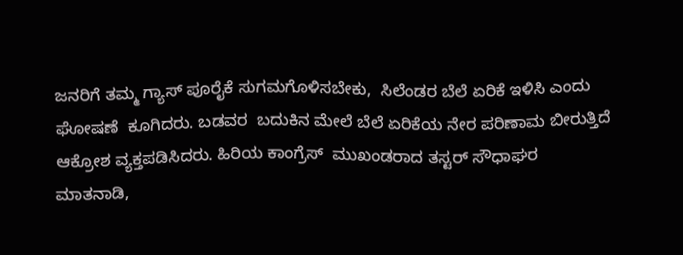ಜನರಿಗೆ ತಮ್ಮ ಗ್ಯಾಸ್ ಪೂರೈಕೆ ಸುಗಮಗೊಳಿಸಬೇಕು,  ಸಿಲೆಂಡರ ಬೆಲೆ ಏರಿಕೆ ಇಳಿಸಿ ಎಂದು  ಘೋಷಣೆ  ಕೂಗಿದರು. ಬಡವರ  ಬದುಕಿನ ಮೇಲೆ ಬೆಲೆ ಏರಿಕೆಯ ನೇರ ಪರಿಣಾಮ ಬೀರುತ್ತಿದೆ  ಆಕ್ರೋಶ ವ್ಯಕ್ತಪಡಿಸಿದರು. ಹಿರಿಯ ಕಾಂಗ್ರೆಸ್  ಮುಖಂಡರಾದ ತಸ್ಟರ್ ಸೌಧಾಘರ  ಮಾತನಾಡಿ,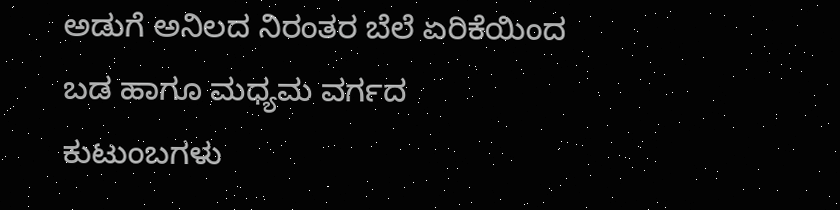ಅಡುಗೆ ಅನಿಲದ ನಿರಂತರ ಬೆಲೆ ಏರಿಕೆಯಿಂದ ಬಡ ಹಾಗೂ ಮಧ್ಯಮ ವರ್ಗದ ಕುಟುಂಬಗಳು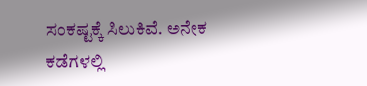ಸಂಕಷ್ಟಕ್ಕೆ ಸಿಲುಕಿವೆ. ಅನೇಕ ಕಡೆಗಳಲ್ಲಿ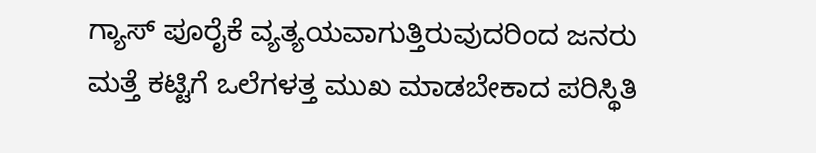ಗ್ಯಾಸ್ ಪೂರೈಕೆ ವ್ಯತ್ಯಯವಾಗುತ್ತಿರುವುದರಿಂದ ಜನರು ಮತ್ತೆ ಕಟ್ಟಿಗೆ ಒಲೆಗಳತ್ತ ಮುಖ ಮಾಡಬೇಕಾದ ಪರಿಸ್ಥಿತಿ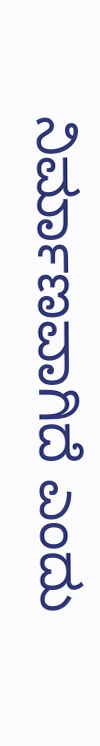ನಿರ್ಮಾಣವಾಗಿದೆ ಎಂದು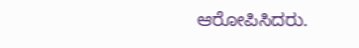ಆರೋಪಿಸಿದರು.